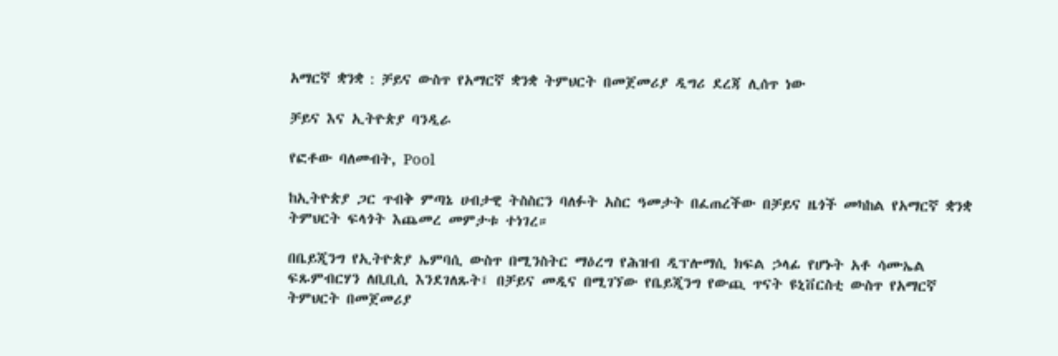አማርኛ ቋንቋ : ቻይና ውስጥ የአማርኛ ቋንቋ ትምህርት በመጀመሪያ ዲግሪ ደረጃ ሊሰጥ ነው

ቻይና እና ኢትዮጵያ ባንዲራ

የፎቶው ባለመብት, Pool

ከኢትዮጵያ ጋር ጥብቅ ምጣኔ ሀብታዊ ትስስርን ባለፉት አስር ዓመታት በፈጠረችው በቻይና ዜጎች መካከል የአማርኛ ቋንቋ ትምህርት ፍላጎት እጨመረ መምታቱ ተነገረ።

በቤይጂንግ የኢትዮጵያ ኤምባሲ ውስጥ በሚንስትር ማዕረግ የሕዝብ ዲፕሎማሲ ክፍል ኃላፊ የሆኑት አቶ ሳሙኤል ፍጹምብርሃን ለቢቢሲ እንደገለጹት፤ በቻይና መዲና በሚገኘው የቤይጂንግ የውጪ ጥናት ዩኒቨርስቲ ውስጥ የአማርኛ ትምህርት በመጀመሪያ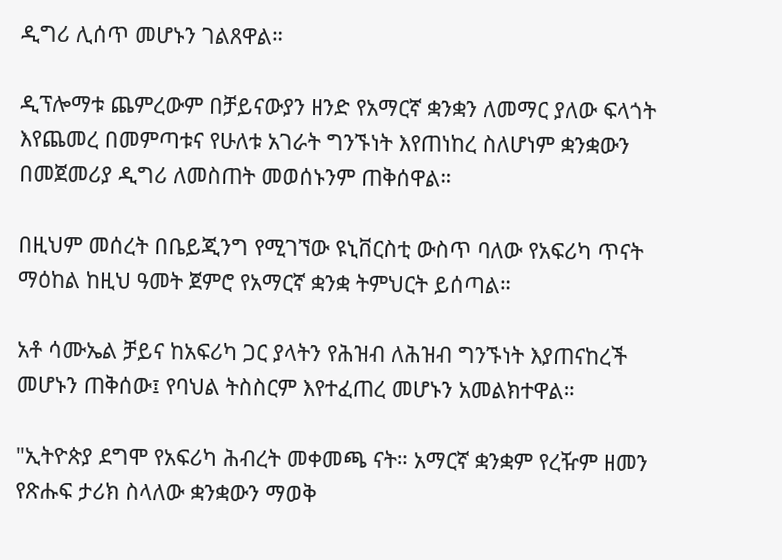ዲግሪ ሊሰጥ መሆኑን ገልጸዋል።

ዲፕሎማቱ ጨምረውም በቻይናውያን ዘንድ የአማርኛ ቋንቋን ለመማር ያለው ፍላጎት እየጨመረ በመምጣቱና የሁለቱ አገራት ግንኙነት እየጠነከረ ስለሆነም ቋንቋውን በመጀመሪያ ዲግሪ ለመስጠት መወሰኑንም ጠቅሰዋል።

በዚህም መሰረት በቤይጂንግ የሚገኘው ዩኒቨርስቲ ውስጥ ባለው የአፍሪካ ጥናት ማዕከል ከዚህ ዓመት ጀምሮ የአማርኛ ቋንቋ ትምህርት ይሰጣል።

አቶ ሳሙኤል ቻይና ከአፍሪካ ጋር ያላትን የሕዝብ ለሕዝብ ግንኙነት እያጠናከረች መሆኑን ጠቅሰው፤ የባህል ትስስርም እየተፈጠረ መሆኑን አመልክተዋል።

"ኢትዮጵያ ደግሞ የአፍሪካ ሕብረት መቀመጫ ናት። አማርኛ ቋንቋም የረዥም ዘመን የጽሑፍ ታሪክ ስላለው ቋንቋውን ማወቅ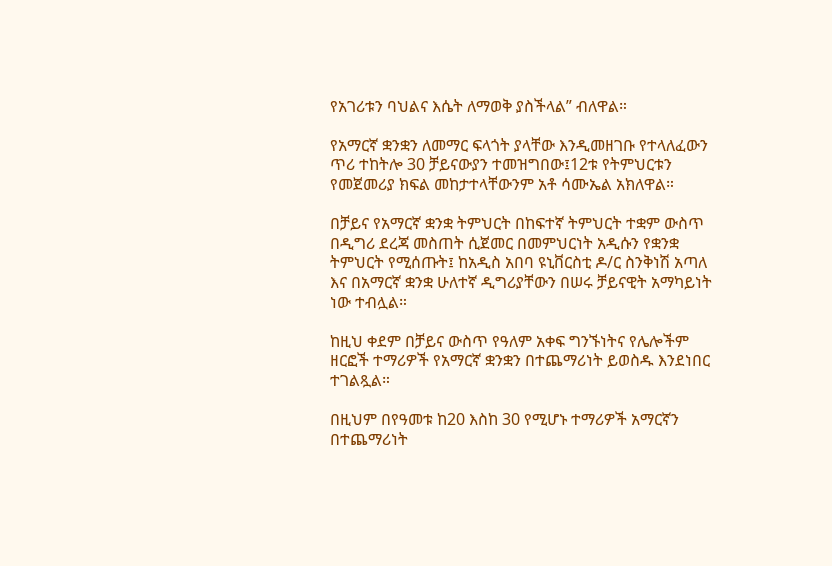የአገሪቱን ባህልና እሴት ለማወቅ ያስችላል” ብለዋል።

የአማርኛ ቋንቋን ለመማር ፍላጎት ያላቸው እንዲመዘገቡ የተላለፈውን ጥሪ ተከትሎ 30 ቻይናውያን ተመዝግበው፤12ቱ የትምህርቱን የመጀመሪያ ክፍል መከታተላቸውንም አቶ ሳሙኤል አክለዋል።

በቻይና የአማርኛ ቋንቋ ትምህርት በከፍተኛ ትምህርት ተቋም ውስጥ በዲግሪ ደረጃ መስጠት ሲጀመር በመምህርነት አዲሱን የቋንቋ ትምህርት የሚሰጡት፤ ከአዲስ አበባ ዩኒቨርስቲ ዶ/ር ስንቅነሽ አጣለ እና በአማርኛ ቋንቋ ሁለተኛ ዲግሪያቸውን በሠሩ ቻይናዊት አማካይነት ነው ተብሏል።

ከዚህ ቀደም በቻይና ውስጥ የዓለም አቀፍ ግንኙነትና የሌሎችም ዘርፎች ተማሪዎች የአማርኛ ቋንቋን በተጨማሪነት ይወስዱ እንደነበር ተገልጿል።

በዚህም በየዓመቱ ከ20 እስከ 30 የሚሆኑ ተማሪዎች አማርኛን በተጨማሪነት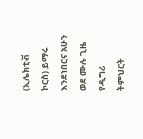(ኢሌክቲቭ ኮርስ) ይማሩ እንደነበርና አሁን ወደ ሙሉ ጊዜ የዲግሪ ትምህርት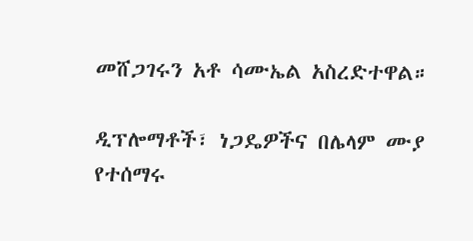መሸጋገሩን አቶ ሳሙኤል አስረድተዋል።

ዲፕሎማቶች፣ ነጋዴዎችና በሌላም ሙያ የተሰማሩ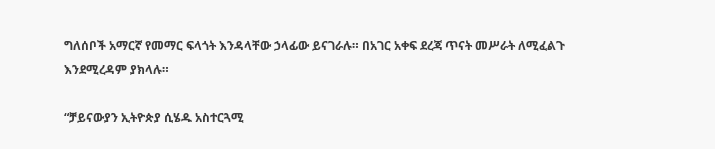ግለሰቦች አማርኛ የመማር ፍላጎት እንዳላቸው ኃላፊው ይናገራሉ። በአገር አቀፍ ደረጃ ጥናት መሥራት ለሚፈልጉ እንደሚረዳም ያክላሉ።

“ቻይናውያን ኢትዮጵያ ሲሄዱ አስተርጓሚ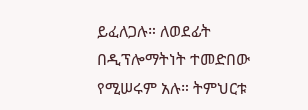ይፈለጋሉ። ለወደፊት በዲፕሎማትነት ተመድበው የሚሠሩም አሉ። ትምህርቱ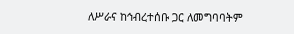ለሥራና ከኅብረተሰቡ ጋር ለመግባባትም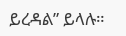ይረዳል” ይላሉ።